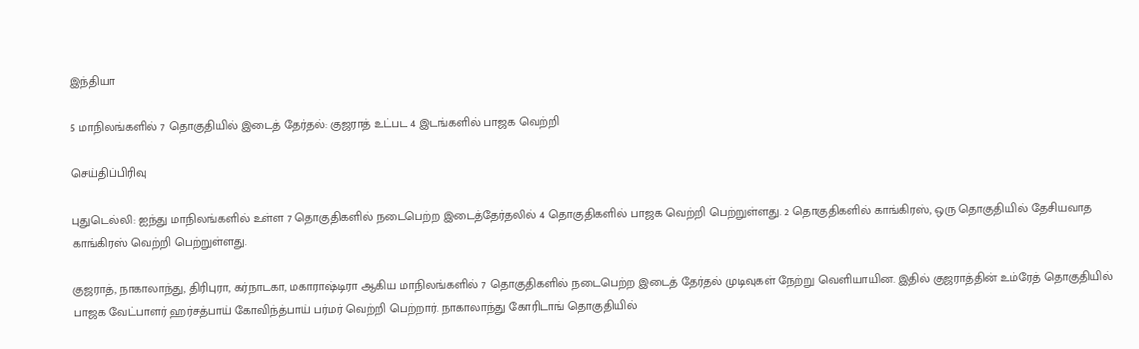இந்தியா

5 மாநிலங்களில் 7 தொகுதியில் இடைத் தேர்தல்: குஜராத் உட்பட 4 இடங்களில் பாஜக வெற்றி

செய்திப்பிரிவு

புதுடெல்லி: ஐந்து மாநிலங்களில் உள்ள 7 தொகுதிகளில் நடைபெற்ற இடைத்தேர்தலில் 4 தொகுதிகளில் பாஜக வெற்றி பெற்றுள்ளது. 2 தொகுதிகளில் காங்கிரஸ், ஒரு தொகுதியில் தேசியவாத காங்கிரஸ் வெற்றி பெற்றுள்ளது.

குஜராத், நாகாலாந்து, திரிபுரா, கர்நாடகா, மகாராஷ்டிரா ஆகிய மாநிலங்களில் 7 தொகுதிகளில் நடைபெற்ற இடைத் தேர்தல் முடிவுகள் நேற்று வெளியாயின. இதில் குஜராத்தின் உம்ரேத் தொகுதியில் பாஜக வேட்பாளர் ஹர்சத்பாய் கோவிந்த்பாய் பர்மர் வெற்றி பெற்றார். நாகாலாந்து கோரிடாங் தொகுதியில்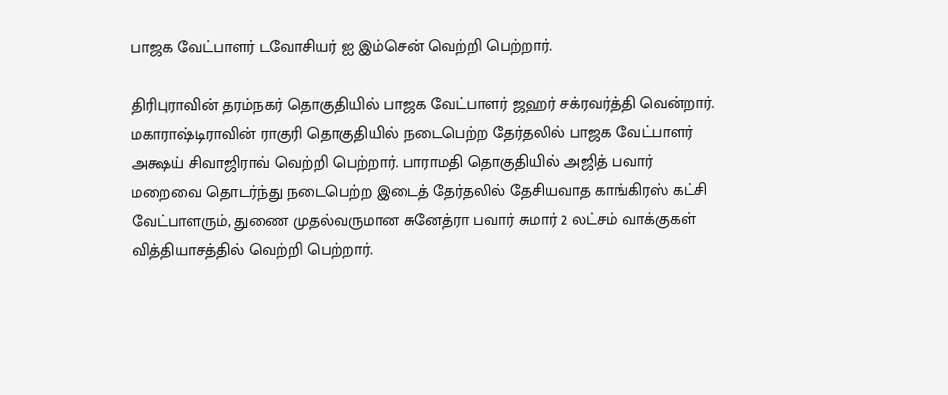பாஜக வேட்பாளர் டவோசியர் ஐ இம்சென் வெற்றி பெற்றார்.

திரிபுராவின் தரம்நகர் தொகுதியில் பாஜக வேட்பாளர் ஜஹர் சக்ரவர்த்தி வென்றார். மகாராஷ்டிராவின் ராகுரி தொகுதியில் நடைபெற்ற தேர்தலில் பாஜக வேட்பாளர் அக்ஷய் சிவாஜிராவ் வெற்றி பெற்றார். பாராமதி தொகுதியில் அஜித் பவார் மறைவை தொடர்ந்து நடைபெற்ற இடைத் தேர்தலில் தேசியவாத காங்கிரஸ் கட்சி வேட்பாளரும், துணை முதல்வருமான சுனேத்ரா பவார் சுமார் 2 லட்சம் வாக்குகள் வித்தியாசத்தில் வெற்றி பெற்றார்.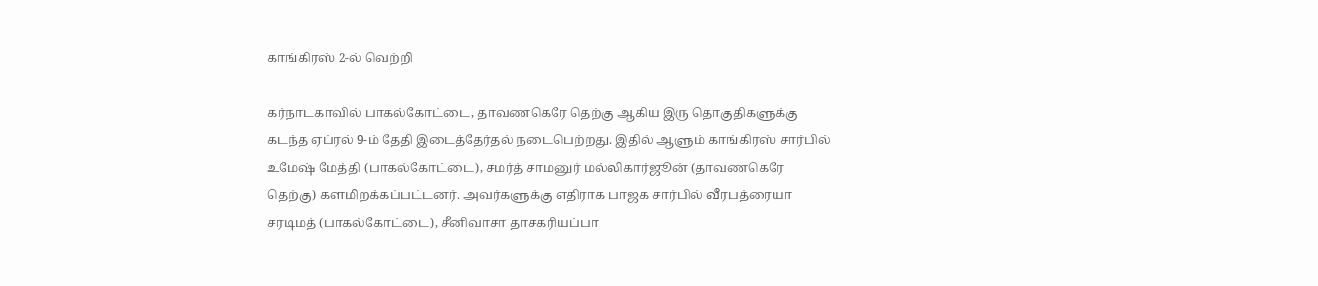காங்கிரஸ் 2-ல் வெற்றி

கர்நாடகாவில் பாகல்கோட்டை, தாவணகெரே தெற்கு ஆகிய இரு தொகுதிகளுக்கு கடந்த ஏப்ரல் 9-ம் தேதி இடைத்தேர்தல் நடைபெற்றது. இதில் ஆளும் காங்கிரஸ் சார்பில் உமேஷ் மேத்தி (பாகல்கோட்டை), சமர்த் சாமனுர் மல்லிகார்ஜூன் (தாவணகெரே தெற்கு) களமிறக்கப்பட்டனர். அவர்களுக்கு எதிராக பாஜக சார்பில் வீரபத்ரையா சரடிமத் (பாகல்கோட்டை), சீனிவாசா தாசகரியப்பா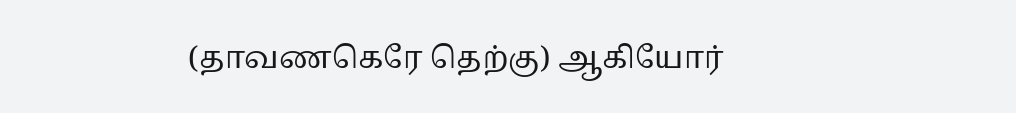(தாவணகெரே தெற்கு) ஆகியோர்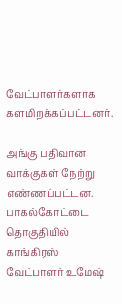வேட்பாளர்களாக களமிறக்கப்பட்டனர்.

அங்கு பதிவான வாக்குகள் நேற்று எண்ணப்பட்டன. பாகல்கோட்டை தொகுதியில் காங்கிரஸ் வேட்பாளர் உமேஷ்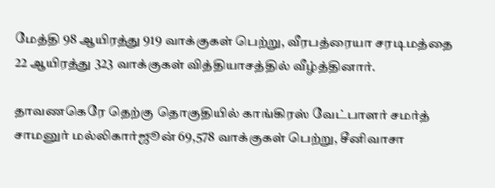மேத்தி 98 ஆயிரத்து 919 வாக்குகள் பெற்று, வீரபத்ரையா சரடிமத்தை 22 ஆயிரத்து 323 வாக்குகள் வித்தியாசத்தில் வீழ்த்தினார்.

தாவணகெரே தெற்கு தொகுதியில் காங்கிரஸ் வேட்பாளர் சமர்த் சாமனுர் மல்லிகார்ஜூன் 69,578 வாக்குகள் பெற்று, சீனிவாசா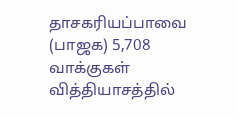தாசகரியப்பாவை (பாஜக) 5,708 வாக்குகள் வித்தியாசத்தில்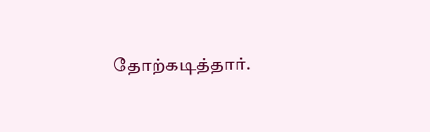தோற்கடித்தார்.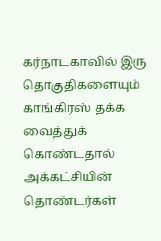கர்நாடகாவில் இரு தொகுதிகளையும் காங்கிரஸ் தக்க வைத்துக் கொண்டதால் அக்கட்சியின் தொண்டர்கள்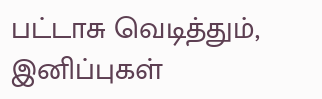பட்டாசு வெடித்தும், இனிப்புகள்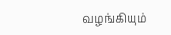வழங்கியும்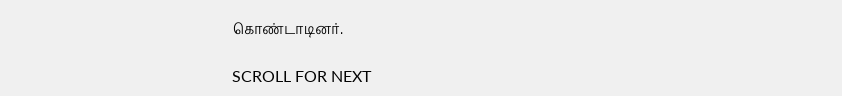கொண்டாடினர்.

SCROLL FOR NEXT